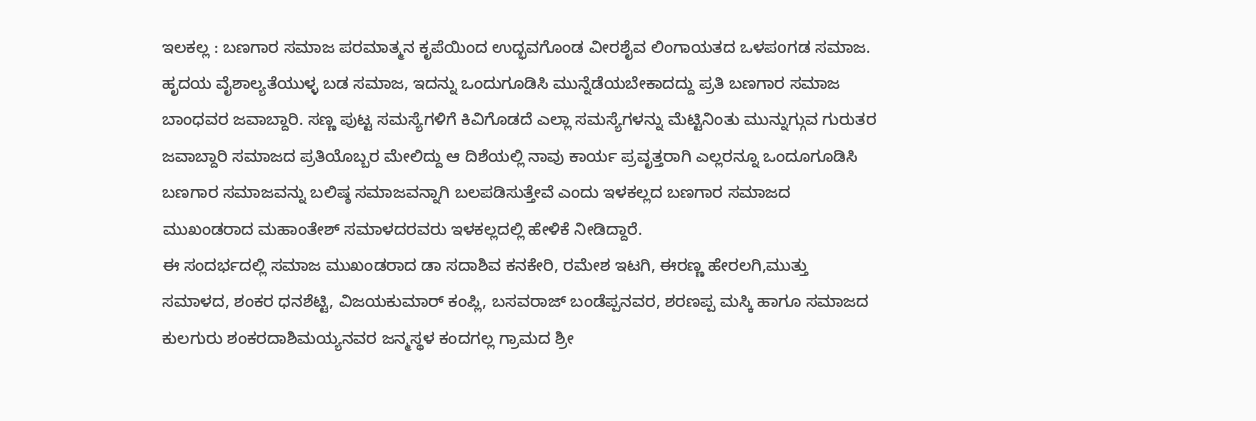ಇಲಕಲ್ಲ : ಬಣಗಾರ ಸಮಾಜ ಪರಮಾತ್ಮನ ಕೃಪೆಯಿಂದ ಉದ್ಭವಗೊಂಡ ವೀರಶೈವ ಲಿಂಗಾಯತದ ಒಳಪoಗಡ ಸಮಾಜ. ಹೃದಯ ವೈಶಾಲ್ಯತೆಯುಳ್ಳ ಬಡ ಸಮಾಜ, ಇದನ್ನು ಒಂದುಗೂಡಿಸಿ ಮುನ್ನೆಡೆಯಬೇಕಾದದ್ದು ಪ್ರತಿ ಬಣಗಾರ ಸಮಾಜ ಬಾಂಧವರ ಜವಾಬ್ದಾರಿ. ಸಣ್ಣ ಪುಟ್ಟ ಸಮಸ್ಯೆಗಳಿಗೆ ಕಿವಿಗೊಡದೆ ಎಲ್ಲಾ ಸಮಸ್ಯೆಗಳನ್ನು ಮೆಟ್ಟಿನಿಂತು ಮುನ್ನುಗ್ಗುವ ಗುರುತರ ಜವಾಬ್ದಾರಿ ಸಮಾಜದ ಪ್ರತಿಯೊಬ್ಬರ ಮೇಲಿದ್ದು ಆ ದಿಶೆಯಲ್ಲಿ ನಾವು ಕಾರ್ಯ ಪ್ರವೃತ್ತರಾಗಿ ಎಲ್ಲರನ್ನೂ ಒಂದೂಗೂಡಿಸಿ ಬಣಗಾರ ಸಮಾಜವನ್ನು ಬಲಿಷ್ಠ ಸಮಾಜವನ್ನಾಗಿ ಬಲಪಡಿಸುತ್ತೇವೆ ಎಂದು ಇಳಕಲ್ಲದ ಬಣಗಾರ ಸಮಾಜದ ಮುಖಂಡರಾದ ಮಹಾಂತೇಶ್ ಸಮಾಳದರವರು ಇಳಕಲ್ಲದಲ್ಲಿ ಹೇಳಿಕೆ ನೀಡಿದ್ದಾರೆ.
ಈ ಸಂದರ್ಭದಲ್ಲಿ ಸಮಾಜ ಮುಖಂಡರಾದ ಡಾ ಸದಾಶಿವ ಕನಕೇರಿ, ರಮೇಶ ಇಟಗಿ, ಈರಣ್ಣ ಹೇರಲಗಿ,ಮುತ್ತು ಸಮಾಳದ, ಶಂಕರ ಧನಶೆಟ್ಟಿ, ವಿಜಯಕುಮಾರ್ ಕಂಪ್ಲಿ, ಬಸವರಾಜ್ ಬಂಡೆಪ್ಪನವರ, ಶರಣಪ್ಪ ಮಸ್ಕಿ ಹಾಗೂ ಸಮಾಜದ ಕುಲಗುರು ಶಂಕರದಾಶಿಮಯ್ಯನವರ ಜನ್ಮಸ್ಥಳ ಕಂದಗಲ್ಲ ಗ್ರಾಮದ ಶ್ರೀ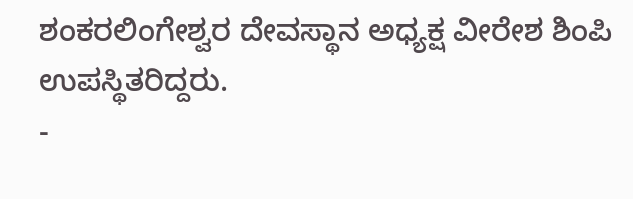ಶಂಕರಲಿಂಗೇಶ್ವರ ದೇವಸ್ಥಾನ ಅಧ್ಯಕ್ಷ ವೀರೇಶ ಶಿಂಪಿ ಉಪಸ್ಥಿತರಿದ್ದರು.
-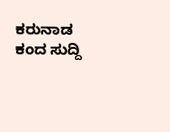ಕರುನಾಡ ಕಂದ ಸುದ್ದಿ